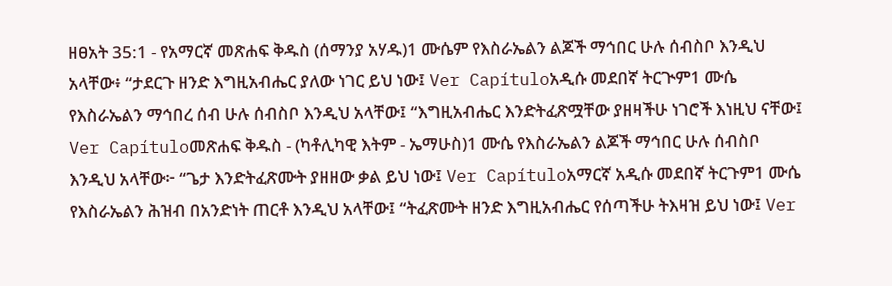ዘፀአት 35:1 - የአማርኛ መጽሐፍ ቅዱስ (ሰማንያ አሃዱ)1 ሙሴም የእስራኤልን ልጆች ማኅበር ሁሉ ሰብስቦ እንዲህ አላቸው፥ “ታደርጉ ዘንድ እግዚአብሔር ያለው ነገር ይህ ነው፤ Ver Capítuloአዲሱ መደበኛ ትርጒም1 ሙሴ የእስራኤልን ማኅበረ ሰብ ሁሉ ሰብስቦ እንዲህ አላቸው፤ “እግዚአብሔር እንድትፈጽሟቸው ያዘዛችሁ ነገሮች እነዚህ ናቸው፤ Ver Capítuloመጽሐፍ ቅዱስ - (ካቶሊካዊ እትም - ኤማሁስ)1 ሙሴ የእስራኤልን ልጆች ማኅበር ሁሉ ሰብስቦ እንዲህ አላቸው፦ “ጌታ እንድትፈጽሙት ያዘዘው ቃል ይህ ነው፤ Ver Capítuloአማርኛ አዲሱ መደበኛ ትርጉም1 ሙሴ የእስራኤልን ሕዝብ በአንድነት ጠርቶ እንዲህ አላቸው፤ “ትፈጽሙት ዘንድ እግዚአብሔር የሰጣችሁ ትእዛዝ ይህ ነው፤ Ver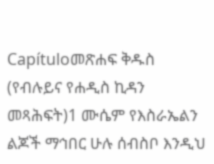Capítuloመጽሐፍ ቅዱስ (የብሉይና የሐዲስ ኪዳን መጻሕፍት)1 ሙሴም የእስራኤልን ልጆች ማኅበር ሁሉ ሰብስቦ እንዲህ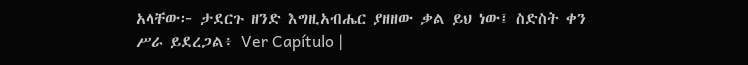አላቸው፦ ታደርጉ ዘንድ እግዚአብሔር ያዘዘው ቃል ይህ ነው፤ ስድስት ቀን ሥራ ይደረጋል፥ Ver Capítulo |